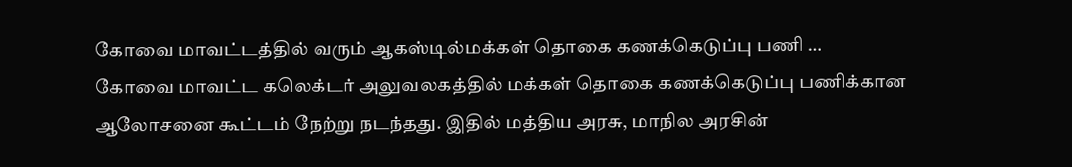கோவை மாவட்டத்தில் வரும் ஆகஸ்டில்மக்கள் தொகை கணக்கெடுப்பு பணி …
கோவை மாவட்ட கலெக்டர் அலுவலகத்தில் மக்கள் தொகை கணக்கெடுப்பு பணிக்கான ஆலோசனை கூட்டம் நேற்று நடந்தது. இதில் மத்திய அரசு, மாநில அரசின்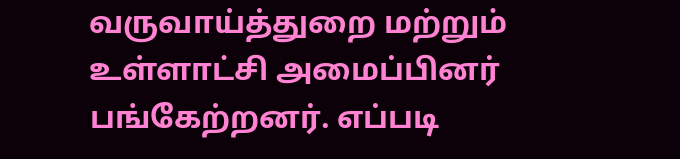வருவாய்த்துறை மற்றும் உள்ளாட்சி அமைப்பினர் பங்கேற்றனர். எப்படி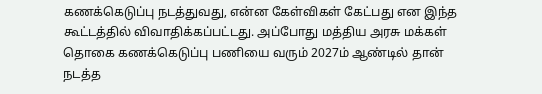கணக்கெடுப்பு நடத்துவது, என்ன கேள்விகள் கேட்பது என இந்த கூட்டத்தில் விவாதிக்கப்பட்டது. அப்போது மத்திய அரசு மக்கள் தொகை கணக்கெடுப்பு பணியை வரும் 2027ம் ஆண்டில் தான் நடத்த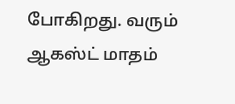போகிறது. வரும் ஆகஸ்ட் மாதம்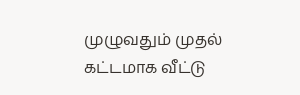முழுவதும் முதல் கட்டமாக வீட்டு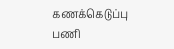கணக்கெடுப்பு பணி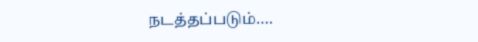நடத்தப்படும்….